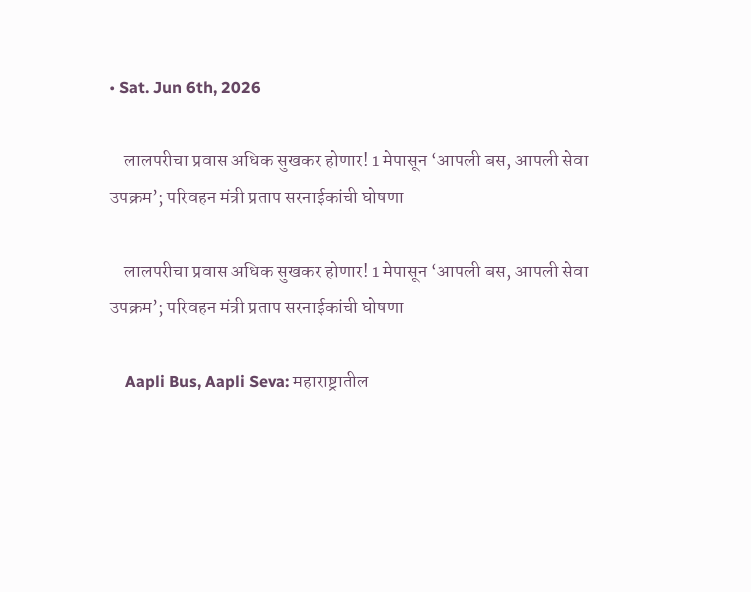• Sat. Jun 6th, 2026

    लालपरीचा प्रवास अधिक सुखकर होणार! 1 मेपासून ‘आपली बस, आपली सेवा उपक्रम’; परिवहन मंत्री प्रताप सरनाईकांची घोषणा

    लालपरीचा प्रवास अधिक सुखकर होणार! 1 मेपासून ‘आपली बस, आपली सेवा उपक्रम’; परिवहन मंत्री प्रताप सरनाईकांची घोषणा

    Aapli Bus, Aapli Seva: महाराष्ट्रातील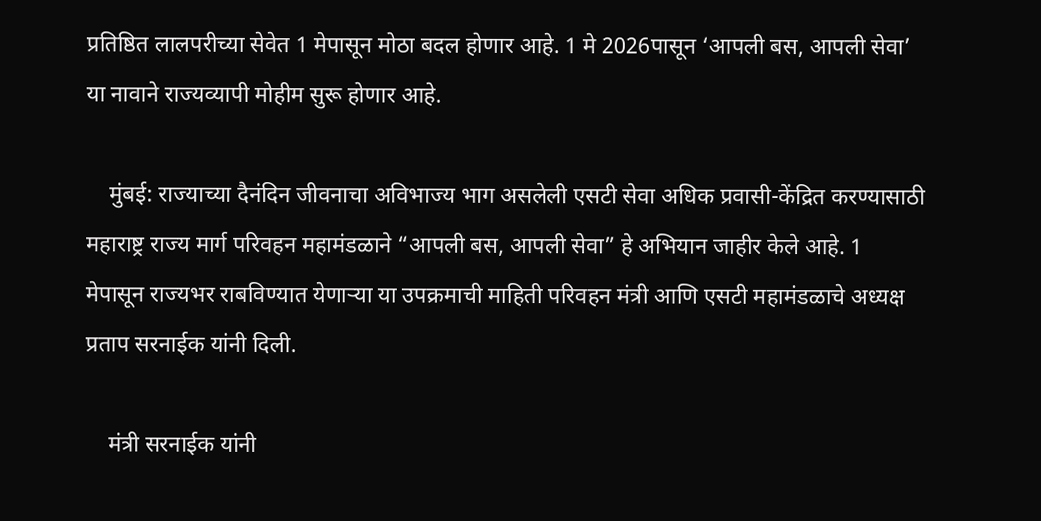प्रतिष्ठित लालपरीच्या सेवेत 1 मेपासून मोठा बदल होणार आहे. 1 मे 2026पासून ‘आपली बस, आपली सेवा’ या नावाने राज्यव्यापी मोहीम सुरू होणार आहे.

    मुंबई: राज्याच्या दैनंदिन जीवनाचा अविभाज्य भाग असलेली एसटी सेवा अधिक प्रवासी-केंद्रित करण्यासाठी महाराष्ट्र राज्य मार्ग परिवहन महामंडळाने “आपली बस, आपली सेवा” हे अभियान जाहीर केले आहे. 1 मेपासून राज्यभर राबविण्यात येणाऱ्या या उपक्रमाची माहिती परिवहन मंत्री आणि एसटी महामंडळाचे अध्यक्ष प्रताप सरनाईक यांनी दिली.

    मंत्री सरनाईक यांनी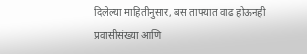दिलेल्या माहितीनुसार, बस ताफ्यात वाढ होऊनही प्रवासीसंख्या आणि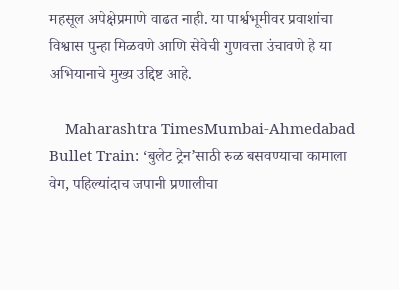महसूल अपेक्षेप्रमाणे वाढत नाही. या पार्श्वभूमीवर प्रवाशांचा विश्वास पुन्हा मिळवणे आणि सेवेची गुणवत्ता उंचावणे हे या अभियानाचे मुख्य उद्दिष्ट आहे.

    Maharashtra TimesMumbai-Ahmedabad Bullet Train: ‘बुलेट ट्रेन’साठी रुळ बसवण्याचा कामाला वेग, पहिल्यांदाच जपानी प्रणालीचा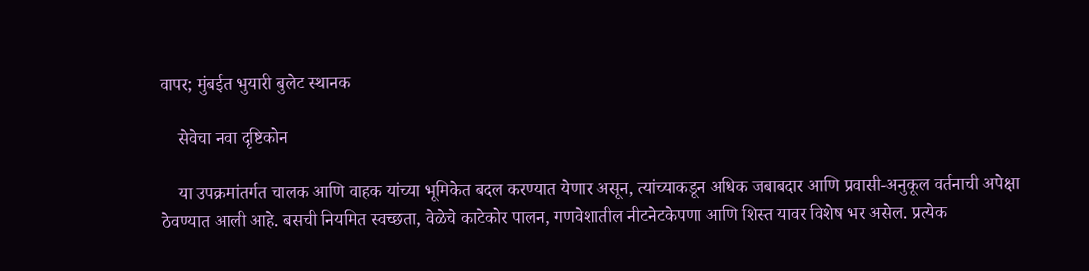वापर; मुंबईत भुयारी बुलेट स्थानक

    सेवेचा नवा दृष्टिकोन

    या उपक्रमांतर्गत चालक आणि वाहक यांच्या भूमिकेत बदल करण्यात येणार असून, त्यांच्याकडून अधिक जबाबदार आणि प्रवासी-अनुकूल वर्तनाची अपेक्षा ठेवण्यात आली आहे. बसची नियमित स्वच्छता, वेळेचे काटेकोर पालन, गणवेशातील नीटनेटकेपणा आणि शिस्त यावर विशेष भर असेल. प्रत्येक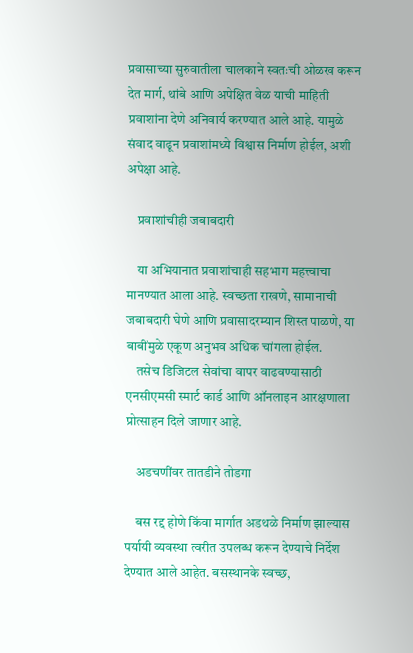प्रवासाच्या सुरुवातीला चालकाने स्वतःची ओळख करून देत मार्ग, थांबे आणि अपेक्षित वेळ याची माहिती प्रवाशांना देणे अनिवार्य करण्यात आले आहे. यामुळे संवाद वाढून प्रवाशांमध्ये विश्वास निर्माण होईल, अशी अपेक्षा आहे.

    प्रवाशांचीही जबाबदारी

    या अभियानात प्रवाशांचाही सहभाग महत्त्वाचा मानण्यात आला आहे. स्वच्छता राखणे, सामानाची जबाबदारी घेणे आणि प्रवासादरम्यान शिस्त पाळणे, या बाबींमुळे एकूण अनुभव अधिक चांगला होईल.
    तसेच डिजिटल सेवांचा वापर वाढवण्यासाठी एनसीएमसी स्मार्ट कार्ड आणि ऑनलाइन आरक्षणाला प्रोत्साहन दिले जाणार आहे.

    अडचणींवर तातडीने तोडगा

    बस रद्द होणे किंवा मार्गात अडथळे निर्माण झाल्यास पर्यायी व्यवस्था त्वरीत उपलब्ध करून देण्याचे निर्देश देण्यात आले आहेत. बसस्थानके स्वच्छ,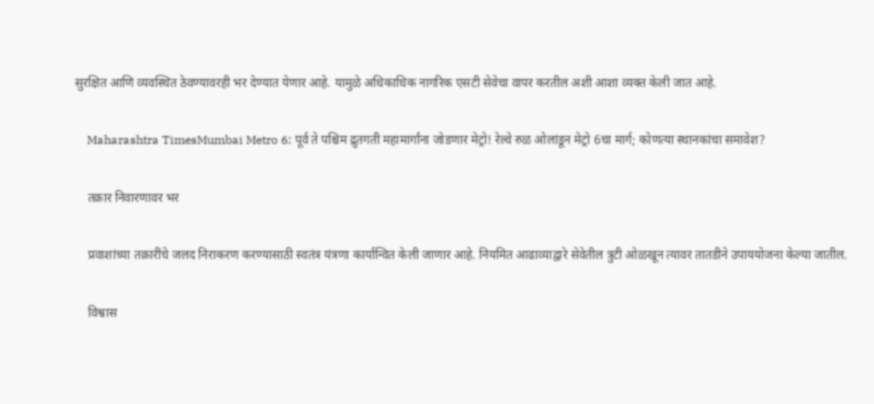सुरक्षित आणि व्यवस्थित ठेवण्यावरही भर देण्यात येणार आहे. यामुळे अधिकाधिक नागरिक एसटी सेवेचा वापर करतील अशी आशा व्यक्त केली जात आहे.

    Maharashtra TimesMumbai Metro 6: पूर्व ते पश्चिम द्रुतगती महामार्गांना जोडणार मेट्रो! रेल्वे रुळ ओलांडून मेट्रो 6चा मार्ग; कोणत्या स्थानकांचा समावेश?

    तक्रार निवारणावर भर

    प्रवाशांच्या तक्रारींचे जलद निराकरण करण्यासाठी स्वतंत्र यंत्रणा कार्यान्वित केली जाणार आहे. नियमित आढाव्याद्वारे सेवेतील त्रुटी ओळखून त्यावर तातडीने उपाययोजना केल्या जातील.

    विश्वास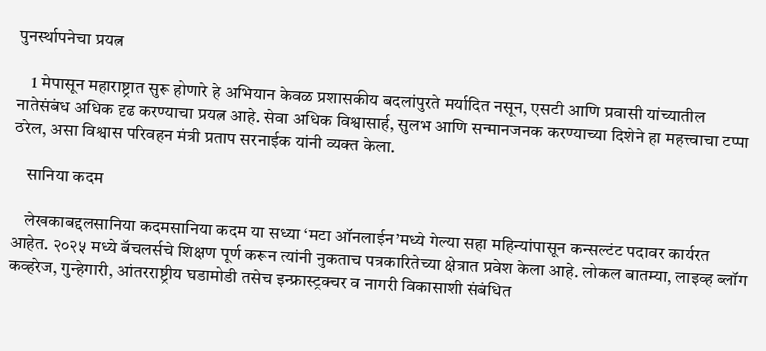पुनर्स्थापनेचा प्रयत्न

    1 मेपासून महाराष्ट्रात सुरू होणारे हे अभियान केवळ प्रशासकीय बदलांपुरते मर्यादित नसून, एसटी आणि प्रवासी यांच्यातील नातेसंबंध अधिक दृढ करण्याचा प्रयत्न आहे. सेवा अधिक विश्वासार्ह, सुलभ आणि सन्मानजनक करण्याच्या दिशेने हा महत्त्वाचा टप्पा ठरेल, असा विश्वास परिवहन मंत्री प्रताप सरनाईक यांनी व्यक्त केला.

    सानिया कदम

    लेखकाबद्दलसानिया कदमसानिया कदम या सध्या ‘मटा ऑनलाईन’मध्ये गेल्या सहा महिन्यांपासून कन्सल्टंट पदावर कार्यरत आहेत. २०२५ मध्ये बॅचलर्सचे शिक्षण पूर्ण करून त्यांनी नुकताच पत्रकारितेच्या क्षेत्रात प्रवेश केला आहे. लोकल बातम्या, लाइव्ह ब्लॉग कव्हरेज, गुन्हेगारी, आंतरराष्ट्रीय घडामोडी तसेच इन्फ्रास्ट्रक्चर व नागरी विकासाशी संबंधित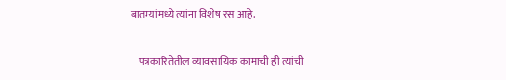बातम्यांमध्ये त्यांना विशेष रस आहे.

    पत्रकारितेतील व्यावसायिक कामाची ही त्यांची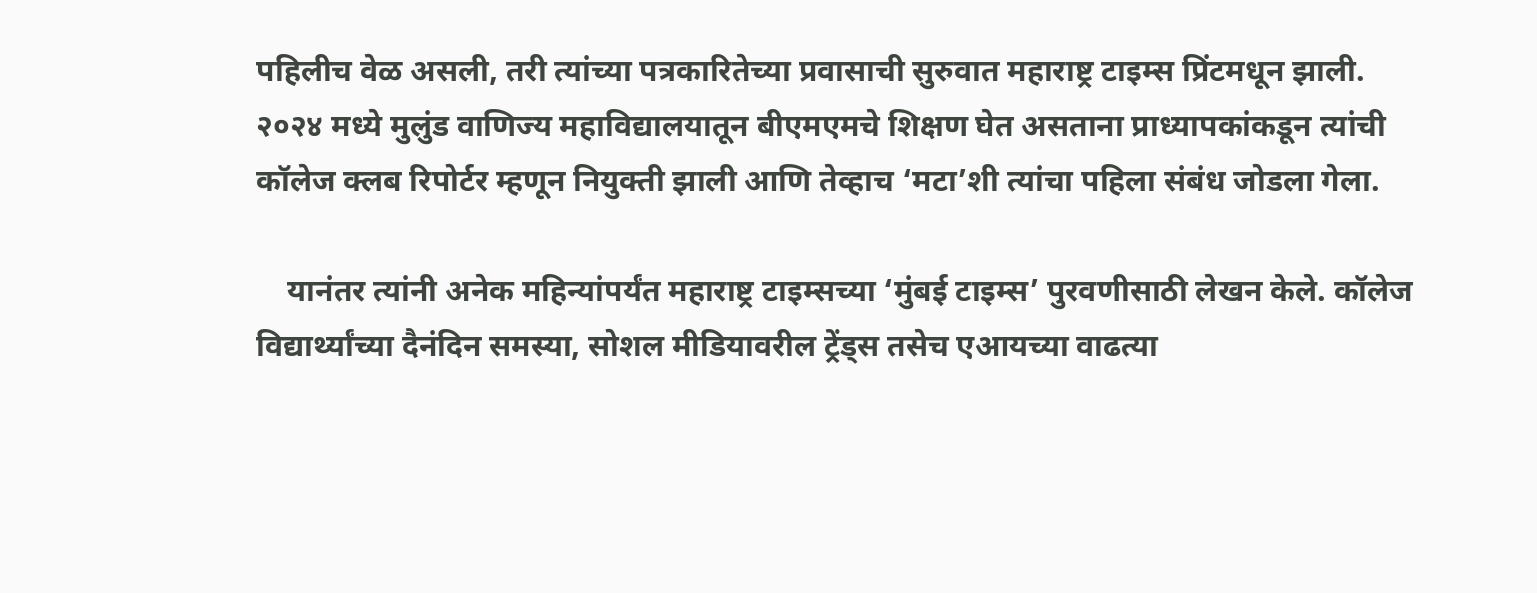पहिलीच वेळ असली, तरी त्यांच्या पत्रकारितेच्या प्रवासाची सुरुवात महाराष्ट्र टाइम्स प्रिंटमधून झाली. २०२४ मध्ये मुलुंड वाणिज्य महाविद्यालयातून बीएमएमचे शिक्षण घेत असताना प्राध्यापकांकडून त्यांची कॉलेज क्लब रिपोर्टर म्हणून नियुक्ती झाली आणि तेव्हाच ‘मटा’शी त्यांचा पहिला संबंध जोडला गेला.

    यानंतर त्यांनी अनेक महिन्यांपर्यंत महाराष्ट्र टाइम्सच्या ‘मुंबई टाइम्स’ पुरवणीसाठी लेखन केले. कॉलेज विद्यार्थ्यांच्या दैनंदिन समस्या, सोशल मीडियावरील ट्रेंड्स तसेच एआयच्या वाढत्या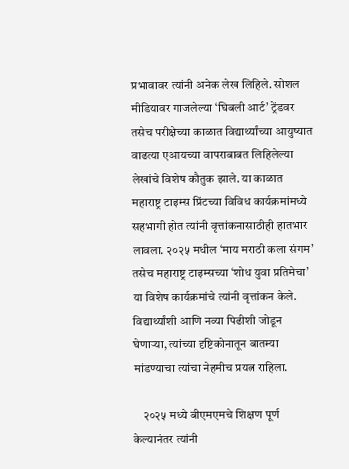प्रभावावर त्यांनी अनेक लेख लिहिले. सोशल मीडियावर गाजलेल्या ‘घिबली आर्ट’ ट्रेंडवर तसेच परीक्षेच्या काळात विद्यार्थ्यांच्या आयुष्यात वाढत्या एआयच्या वापराबाबत लिहिलेल्या लेखांचे विशेष कौतुक झाले. या काळात महाराष्ट्र टाइम्स प्रिंटच्या विविध कार्यक्रमांमध्ये सहभागी होत त्यांनी वृत्तांकनासाठीही हातभार लावला. २०२५ मधील ‘माय मराठी कला संगम’ तसेच महाराष्ट्र टाइम्सच्या ‘शोध युवा प्रतिमेचा’ या विशेष कार्यक्रमांचे त्यांनी वृत्तांकन केले. विद्यार्थ्यांशी आणि नव्या पिढीशी जोडून घेणाऱ्या, त्यांच्या दृष्टिकोनातून बातम्या मांडण्याचा त्यांचा नेहमीच प्रयत्न राहिला.

    २०२५ मध्ये बीएमएमचे शिक्षण पूर्ण केल्यानंतर त्यांनी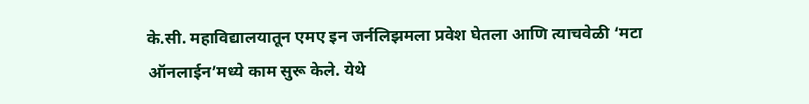के.सी. महाविद्यालयातून एमए इन जर्नलिझमला प्रवेश घेतला आणि त्याचवेळी ‘मटा ऑनलाईन’मध्ये काम सुरू केले. येथे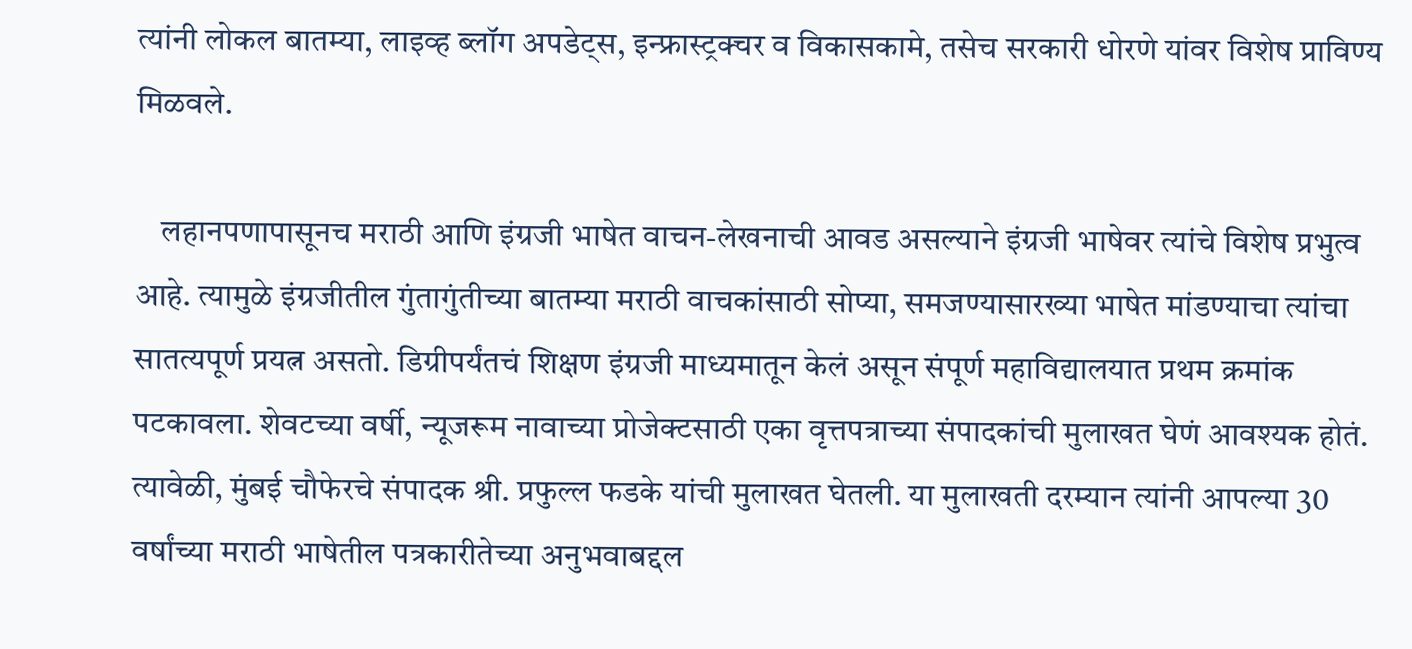त्यांनी लोकल बातम्या, लाइव्ह ब्लॉग अपडेट्स, इन्फ्रास्ट्रक्चर व विकासकामे, तसेच सरकारी धोरणे यांवर विशेष प्राविण्य मिळवले.

    लहानपणापासूनच मराठी आणि इंग्रजी भाषेत वाचन-लेखनाची आवड असल्याने इंग्रजी भाषेवर त्यांचे विशेष प्रभुत्व आहे. त्यामुळे इंग्रजीतील गुंतागुंतीच्या बातम्या मराठी वाचकांसाठी सोप्या, समजण्यासारख्या भाषेत मांडण्याचा त्यांचा सातत्यपूर्ण प्रयत्न असतो. डिग्रीपर्यंतचं शिक्षण इंग्रजी माध्यमातून केलं असून संपूर्ण महाविद्यालयात प्रथम क्रमांक पटकावला. शेवटच्या वर्षी, न्यूजरूम नावाच्या प्रोजेक्टसाठी एका वृत्तपत्राच्या संपादकांची मुलाखत घेणं आवश्यक होतं. त्यावेळी, मुंबई चौफेरचे संपादक श्री. प्रफुल्ल फडके यांची मुलाखत घेतली. या मुलाखती दरम्यान त्यांनी आपल्या 30 वर्षांच्या मराठी भाषेतील पत्रकारीतेच्या अनुभवाबद्दल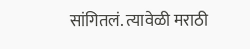सांगितलं. त्यावेळी मराठी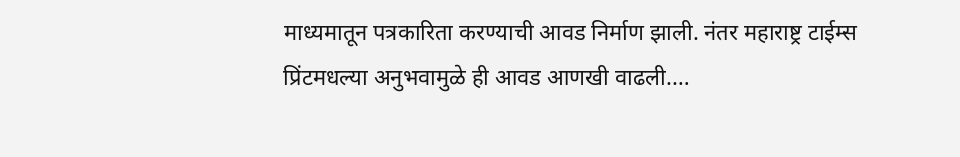माध्यमातून पत्रकारिता करण्याची आवड निर्माण झाली. नंतर महाराष्ट्र टाईम्स प्रिंटमधल्या अनुभवामुळे ही आवड आणखी वाढली.…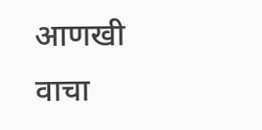आणखी वाचा